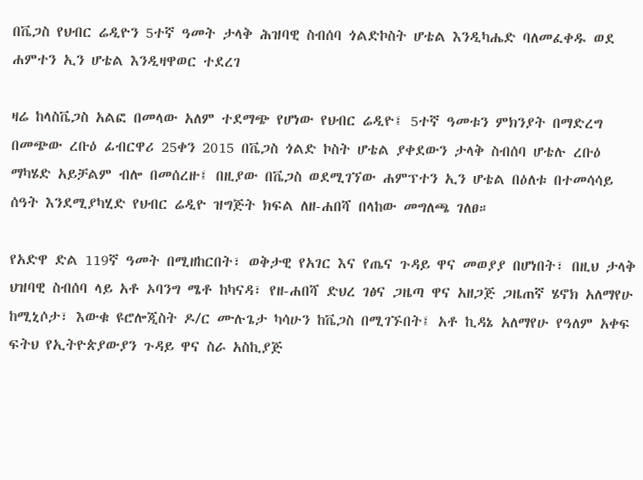በቬጋስ የህብር ሬዲዮን 5ተኛ ዓመት ታላቅ ሕዝባዊ ስብሰባ ጎልድኮስት ሆቴል እንዲካሔድ ባለመፈቀዱ ወደ ሐምተን ኢን ሆቴል እንዲዛዋወር ተደረገ

ዛሬ ከላስቬጋስ አልፎ በመላው አለም ተደማጭ የሆነው የህብር ሬዲዮ፤ 5ተኛ ዓመቱን ምክንያት በማድረግ በመጭው ረቡዕ ፊብርዋሪ 25ቀን 2015 በቬጋስ ጎልድ ኮስት ሆቴል ያቀደውን ታላቅ ስብሰባ ሆቴሉ ረቡዕ ማካሄድ አይቻልም ብሎ በመሰረዙ፤ በዚያው በቬጋስ ወደሚገኘው ሐምፕተን ኢን ሆቴል በዕለቱ በተመሳሳይ ሰዓት እንደሚያካሂድ የህብር ሬዲዮ ዝግጅት ክፍል ለዘ-ሐበሻ በላከው መግለጫ ገለፀ።

የአድዋ ድል 119ኛ ዓመት በሚዘከርበት፣ ወቅታዊ የአገር እና የጤና ጉዳይ ዋና መወያያ በሆነበት፣ በዚህ ታላቅ ህዝባዊ ስብሰባ ላይ አቶ ኦባንግ ሜቶ ከካናዳ፣ የዘ-ሐበሻ ድህረ ገፅና ጋዜጣ ዋና አዘጋጅ ጋዜጠኛ ሄኖክ አለማየሁ ከሚኒሶታ፣ እውቁ ዩሮሎጂስት ዶ/ር ሙሉጌታ ካሳሁን ከቬጋስ በሚገኙበት፤ አቶ ኪዳኔ አለማየሁ የዓለም አቀፍ ፍትህ የኢትዮጵያውያን ጉዳይ ዋና ስራ አስኪያጅ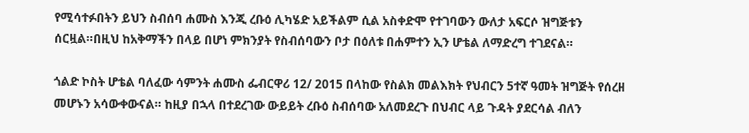የሚሳተፉበትን ይህን ስብሰባ ሐሙስ እንጂ ረቡዕ ሊካሄድ አይችልም ሲል አስቀድሞ የተገባውን ውለታ አፍርሶ ዝግጅቱን ሰርዟል።በዚህ ከአቅማችን በላይ በሆነ ምክንያት የስብሰባውን ቦታ በዕለቱ በሐምተን ኢን ሆቴል ለማድረግ ተገደናል።

ጎልድ ኮስት ሆቴል ባለፈው ሳምንት ሐሙስ ፌብርዋሪ 12/ 2015 በላከው የስልክ መልእክት የህብርን 5ተኛ ዓመት ዝግጅት የሰረዘ መሆኑን አሳውቀውናል። ከዚያ በኋላ በተደረገው ውይይት ረቡዕ ስብሰባው አለመደረጉ በህብር ላይ ጉዳት ያደርሳል ብለን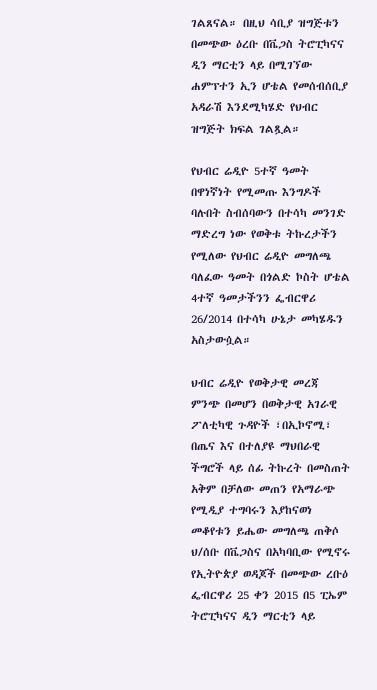ገልጸናል። በዚህ ሳቢያ ዝግጅቱን በመጭው ዕረቡ በቬጋስ ትሮፒካናና ዲን ማርቲን ላይ በሚገኘው ሐምፕተን ኢን ሆቴል የመሰብሰቢያ አዳራሽ እንደሚካሄድ የህብር ዝግጅት ክፍል ገልጿል።

የህብር ሬዲዮ 5ተኛ ዓመት በዋነኛነት የሚመጡ እንግዶች ባሉበት ስብሰባውን በተሳካ መንገድ ማድረግ ነው የወቅቱ ትኩረታችን የሚለው የህብር ሬዲዮ መግለጫ ባለፈው ዓመት በጎልድ ኮስት ሆቴል 4ተኛ ዓመታችንን ፌብርዋሪ 26/2014 በተሳካ ሁኔታ መካሄዱን አስታውሷል።

ህብር ሬዲዮ የወቅታዊ መረጃ ምንጭ በመሆን በወቅታዊ አገራዊ ፖለቲካዊ ጉዳዮች ፣በኢኮኖሚ፣ በጤና እና በተለያዩ ማህበራዊ ችግሮች ላይ ሰፊ ትኩረት በመስጠት አቅም በቻለው መጠን የአማራጭ የሚዲያ ተግባሩን እያከናወነ መቆየቱን ይሔው መግለጫ ጠቅሶ ህ/ሰቡ በቬጋስና በአካባቢው የሚኖሩ የኢትዮጵያ ወዳጆች በመጭው ረቡዕ ፌብርዋሪ 25 ቀን 2015 በ5 ፒኤም ትሮፒካናና ዲን ማርቲን ላይ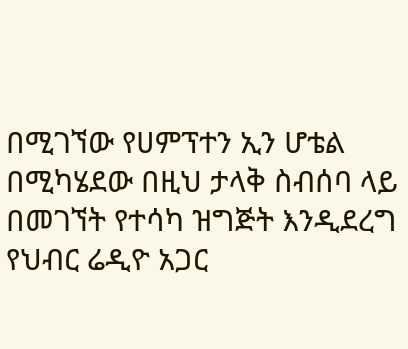በሚገኘው የሀምፕተን ኢን ሆቴል በሚካሄደው በዚህ ታላቅ ስብሰባ ላይ በመገኘት የተሳካ ዝግጅት እንዲደረግ የህብር ሬዲዮ አጋር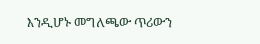እንዲሆኑ መግለጫው ጥሪውን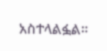አስተላልፏል።